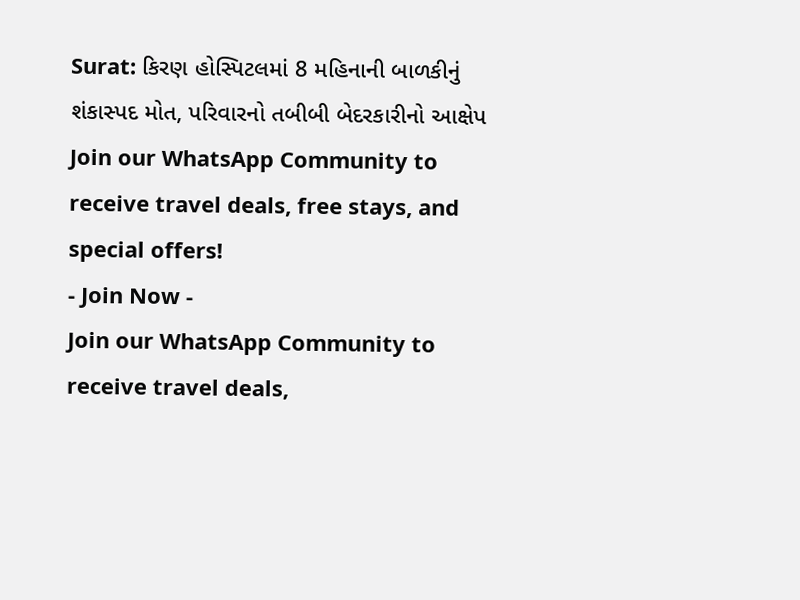Surat: કિરણ હોસ્પિટલમાં 8 મહિનાની બાળકીનું શંકાસ્પદ મોત, પરિવારનો તબીબી બેદરકારીનો આક્ષેપ
Join our WhatsApp Community to receive travel deals, free stays, and special offers!
- Join Now -
Join our WhatsApp Community to receive travel deals,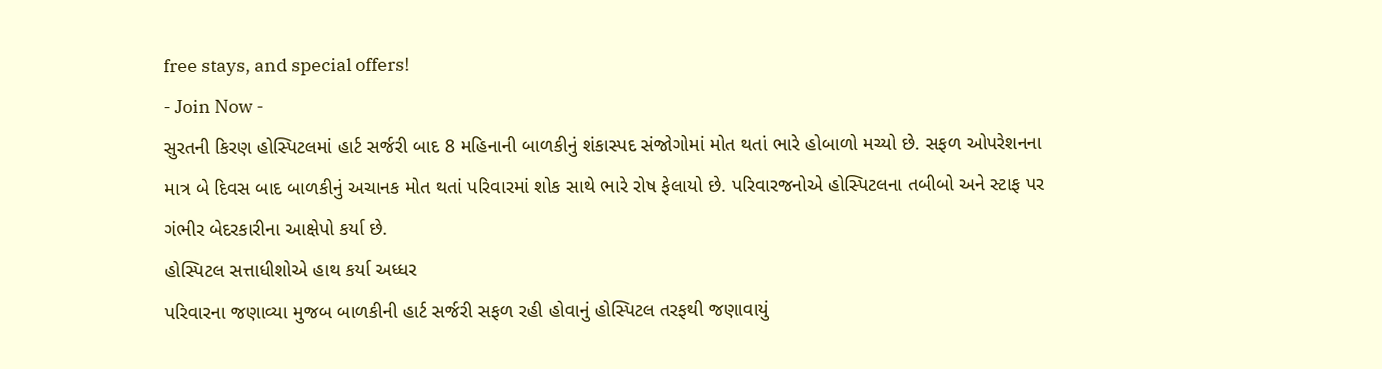free stays, and special offers!
- Join Now -
સુરતની કિરણ હોસ્પિટલમાં હાર્ટ સર્જરી બાદ 8 મહિનાની બાળકીનું શંકાસ્પદ સંજોગોમાં મોત થતાં ભારે હોબાળો મચ્યો છે. સફળ ઓપરેશનના માત્ર બે દિવસ બાદ બાળકીનું અચાનક મોત થતાં પરિવારમાં શોક સાથે ભારે રોષ ફેલાયો છે. પરિવારજનોએ હોસ્પિટલના તબીબો અને સ્ટાફ પર ગંભીર બેદરકારીના આક્ષેપો કર્યા છે.
હોસ્પિટલ સત્તાધીશોએ હાથ કર્યા અધ્ધર
પરિવારના જણાવ્યા મુજબ બાળકીની હાર્ટ સર્જરી સફળ રહી હોવાનું હોસ્પિટલ તરફથી જણાવાયું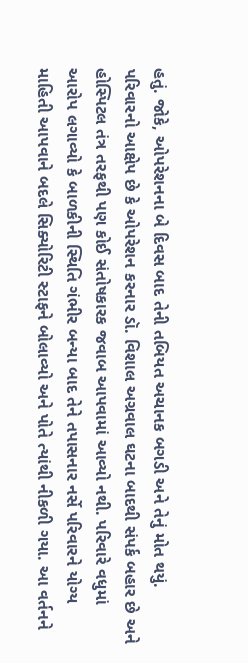હતું. જોકે, ઓપરેશનના બે દિવસ બાદ તેની તબિયત અચાનક બગડી અને તેનું મોત થયું. પરિવારનો આક્ષેપ છે કે ઓપરેશન કરનાર ડૉ. વિશાલ અગ્રવાલ ઘટના બાદથી સંપર્ક બહાર છે અને હોસ્પિટલ તંત્ર તરફથી પણ કોઈ સંતોષકારક જવાબ આપવામાં આવ્યો નથી. પરિવારે વધુમાં આરોપ લગાવ્યો કે બાળકીની સ્થિતિ ગંભીર બન્યા બાદ તેને તપાસનાર નર્સે પરિવારને યોગ્ય માહિતી આપવાને બદલે સિક્યોરિટી સ્ટાફને બોલાવ્યો અને પોતે ત્યાંથી નીકળી ગયા. આ વર્તનને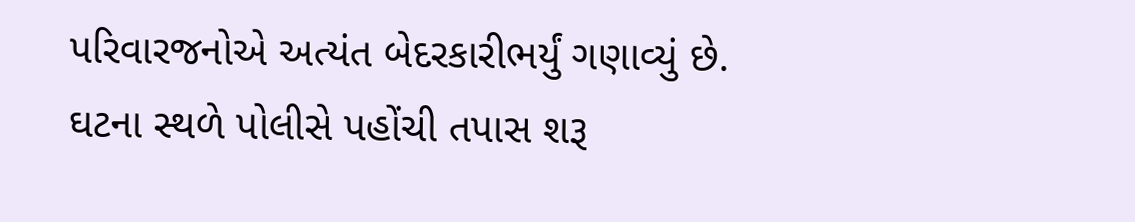પરિવારજનોએ અત્યંત બેદરકારીભર્યું ગણાવ્યું છે.
ઘટના સ્થળે પોલીસે પહોંચી તપાસ શરૂ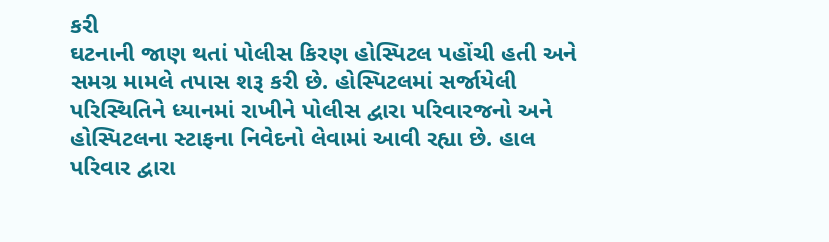કરી
ઘટનાની જાણ થતાં પોલીસ કિરણ હોસ્પિટલ પહોંચી હતી અને સમગ્ર મામલે તપાસ શરૂ કરી છે. હોસ્પિટલમાં સર્જાયેલી પરિસ્થિતિને ધ્યાનમાં રાખીને પોલીસ દ્વારા પરિવારજનો અને હોસ્પિટલના સ્ટાફના નિવેદનો લેવામાં આવી રહ્યા છે. હાલ પરિવાર દ્વારા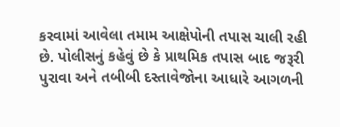કરવામાં આવેલા તમામ આક્ષેપોની તપાસ ચાલી રહી છે. પોલીસનું કહેવું છે કે પ્રાથમિક તપાસ બાદ જરૂરી પુરાવા અને તબીબી દસ્તાવેજોના આધારે આગળની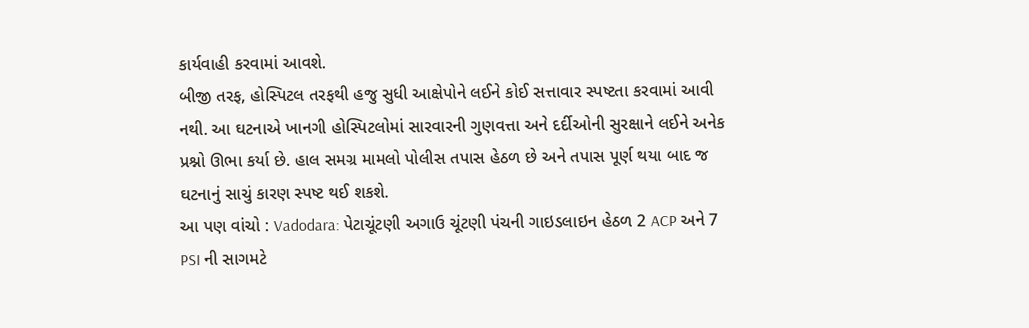કાર્યવાહી કરવામાં આવશે.
બીજી તરફ, હોસ્પિટલ તરફથી હજુ સુધી આક્ષેપોને લઈને કોઈ સત્તાવાર સ્પષ્ટતા કરવામાં આવી નથી. આ ઘટનાએ ખાનગી હોસ્પિટલોમાં સારવારની ગુણવત્તા અને દર્દીઓની સુરક્ષાને લઈને અનેક પ્રશ્નો ઊભા કર્યા છે. હાલ સમગ્ર મામલો પોલીસ તપાસ હેઠળ છે અને તપાસ પૂર્ણ થયા બાદ જ ઘટનાનું સાચું કારણ સ્પષ્ટ થઈ શકશે.
આ પણ વાંચો : Vadodara: પેટાચૂંટણી અગાઉ ચૂંટણી પંચની ગાઇડલાઇન હેઠળ 2 ACP અને 7 PSI ની સાગમટે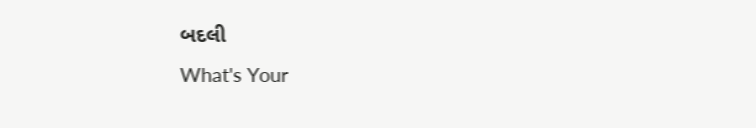બદલી
What's Your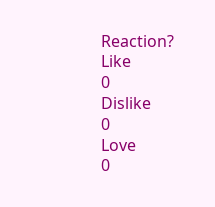Reaction?
Like
0
Dislike
0
Love
0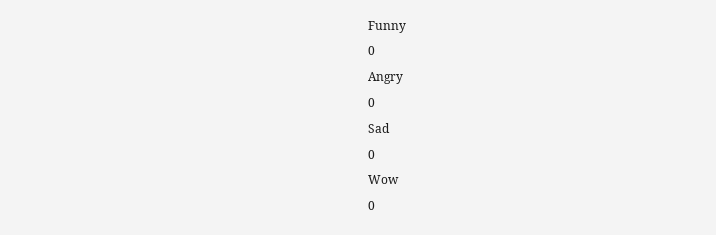Funny
0
Angry
0
Sad
0
Wow
0